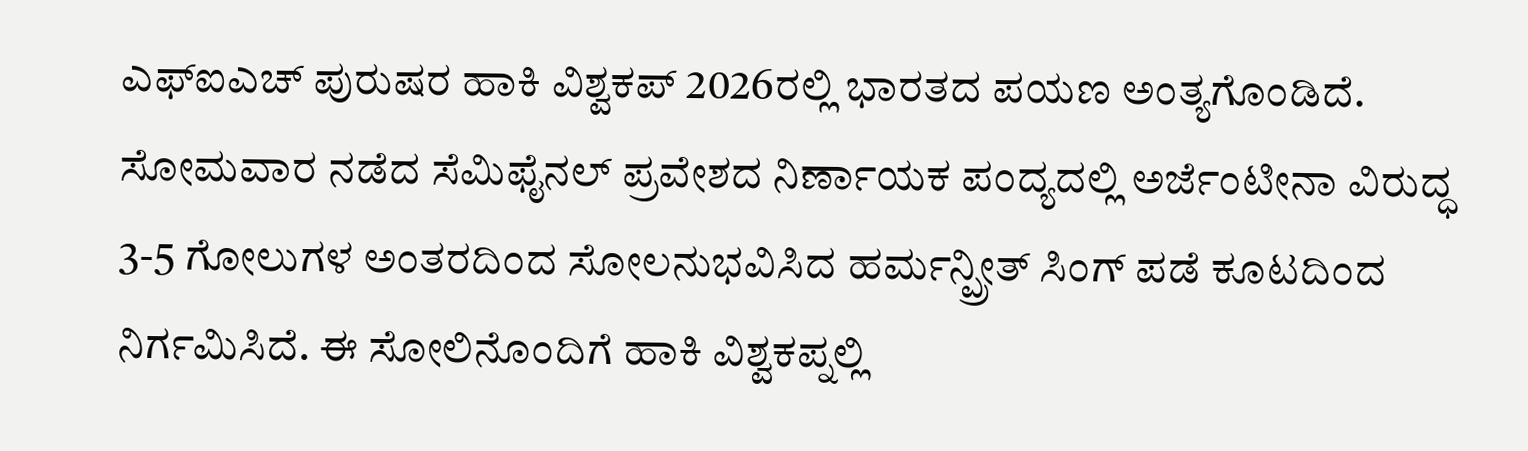ಎಫ್ಐಎಚ್ ಪುರುಷರ ಹಾಕಿ ವಿಶ್ವಕಪ್ 2026ರಲ್ಲಿ ಭಾರತದ ಪಯಣ ಅಂತ್ಯಗೊಂಡಿದೆ. ಸೋಮವಾರ ನಡೆದ ಸೆಮಿಫೈನಲ್ ಪ್ರವೇಶದ ನಿರ್ಣಾಯಕ ಪಂದ್ಯದಲ್ಲಿ ಅರ್ಜೆಂಟೀನಾ ವಿರುದ್ಧ 3-5 ಗೋಲುಗಳ ಅಂತರದಿಂದ ಸೋಲನುಭವಿಸಿದ ಹರ್ಮನ್ಪ್ರೀತ್ ಸಿಂಗ್ ಪಡೆ ಕೂಟದಿಂದ ನಿರ್ಗಮಿಸಿದೆ. ಈ ಸೋಲಿನೊಂದಿಗೆ ಹಾಕಿ ವಿಶ್ವಕಪ್ನಲ್ಲಿ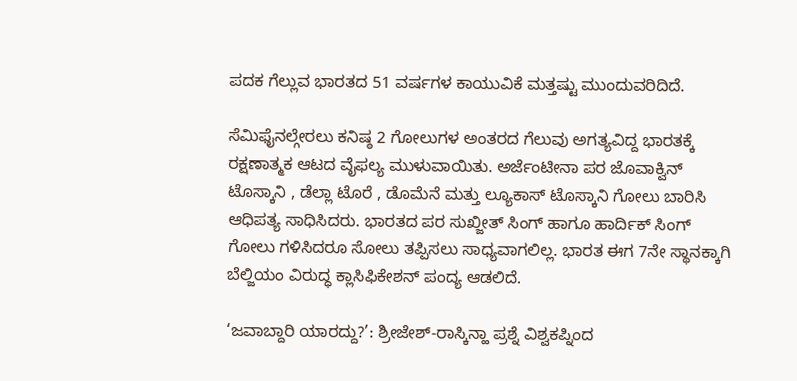ಪದಕ ಗೆಲ್ಲುವ ಭಾರತದ 51 ವರ್ಷಗಳ ಕಾಯುವಿಕೆ ಮತ್ತಷ್ಟು ಮುಂದುವರಿದಿದೆ.

ಸೆಮಿಫೈನಲ್ಗೇರಲು ಕನಿಷ್ಠ 2 ಗೋಲುಗಳ ಅಂತರದ ಗೆಲುವು ಅಗತ್ಯವಿದ್ದ ಭಾರತಕ್ಕೆ ರಕ್ಷಣಾತ್ಮಕ ಆಟದ ವೈಫಲ್ಯ ಮುಳುವಾಯಿತು. ಅರ್ಜೆಂಟೀನಾ ಪರ ಜೊವಾಕ್ವಿನ್ ಟೊಸ್ಕಾನಿ , ಡೆಲ್ಲಾ ಟೊರೆ , ಡೊಮೆನೆ ಮತ್ತು ಲ್ಯೂಕಾಸ್ ಟೊಸ್ಕಾನಿ ಗೋಲು ಬಾರಿಸಿ ಆಧಿಪತ್ಯ ಸಾಧಿಸಿದರು. ಭಾರತದ ಪರ ಸುಖ್ಜೀತ್ ಸಿಂಗ್ ಹಾಗೂ ಹಾರ್ದಿಕ್ ಸಿಂಗ್ ಗೋಲು ಗಳಿಸಿದರೂ ಸೋಲು ತಪ್ಪಿಸಲು ಸಾಧ್ಯವಾಗಲಿಲ್ಲ. ಭಾರತ ಈಗ 7ನೇ ಸ್ಥಾನಕ್ಕಾಗಿ ಬೆಲ್ಜಿಯಂ ವಿರುದ್ಧ ಕ್ಲಾಸಿಫಿಕೇಶನ್ ಪಂದ್ಯ ಆಡಲಿದೆ.

‘ಜವಾಬ್ದಾರಿ ಯಾರದ್ದು?’: ಶ್ರೀಜೇಶ್-ರಾಸ್ಕಿನ್ಹಾ ಪ್ರಶ್ನೆ ವಿಶ್ವಕಪ್ನಿಂದ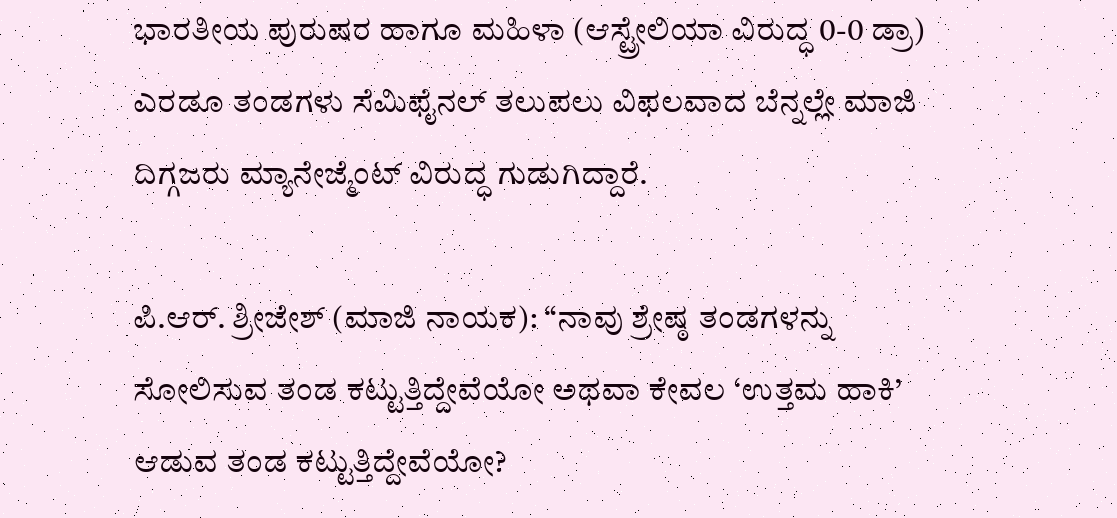ಭಾರತೀಯ ಪುರುಷರ ಹಾಗೂ ಮಹಿಳಾ (ಆಸ್ಟ್ರೇಲಿಯಾ ವಿರುದ್ಧ 0-0 ಡ್ರಾ) ಎರಡೂ ತಂಡಗಳು ಸೆಮಿಫೈನಲ್ ತಲುಪಲು ವಿಫಲವಾದ ಬೆನ್ನಲ್ಲೇ ಮಾಜಿ ದಿಗ್ಗಜರು ಮ್ಯಾನೇಜ್ಮೆಂಟ್ ವಿರುದ್ಧ ಗುಡುಗಿದ್ದಾರೆ.

ಪಿ.ಆರ್. ಶ್ರೀಜೇಶ್ (ಮಾಜಿ ನಾಯಕ): “ನಾವು ಶ್ರೇಷ್ಠ ತಂಡಗಳನ್ನು ಸೋಲಿಸುವ ತಂಡ ಕಟ್ಟುತ್ತಿದ್ದೇವೆಯೋ ಅಥವಾ ಕೇವಲ ‘ಉತ್ತಮ ಹಾಕಿ’ ಆಡುವ ತಂಡ ಕಟ್ಟುತ್ತಿದ್ದೇವೆಯೋ?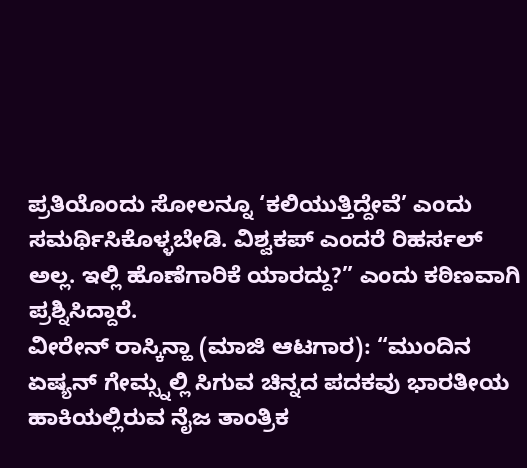ಪ್ರತಿಯೊಂದು ಸೋಲನ್ನೂ ‘ಕಲಿಯುತ್ತಿದ್ದೇವೆ’ ಎಂದು ಸಮರ್ಥಿಸಿಕೊಳ್ಳಬೇಡಿ. ವಿಶ್ವಕಪ್ ಎಂದರೆ ರಿಹರ್ಸಲ್ ಅಲ್ಲ. ಇಲ್ಲಿ ಹೊಣೆಗಾರಿಕೆ ಯಾರದ್ದು?” ಎಂದು ಕಠಿಣವಾಗಿ ಪ್ರಶ್ನಿಸಿದ್ದಾರೆ.
ವೀರೇನ್ ರಾಸ್ಕಿನ್ಹಾ (ಮಾಜಿ ಆಟಗಾರ): “ಮುಂದಿನ ಏಷ್ಯನ್ ಗೇಮ್ಸ್ನಲ್ಲಿ ಸಿಗುವ ಚಿನ್ನದ ಪದಕವು ಭಾರತೀಯ ಹಾಕಿಯಲ್ಲಿರುವ ನೈಜ ತಾಂತ್ರಿಕ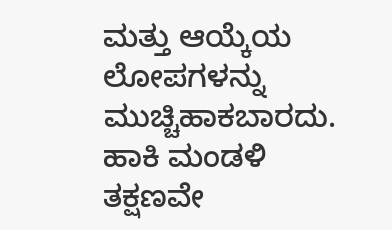ಮತ್ತು ಆಯ್ಕೆಯ ಲೋಪಗಳನ್ನು ಮುಚ್ಚಿಹಾಕಬಾರದು. ಹಾಕಿ ಮಂಡಳಿ ತಕ್ಷಣವೇ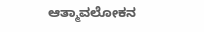ಆತ್ಮಾವಲೋಕನ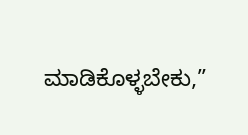ಮಾಡಿಕೊಳ್ಳಬೇಕು,”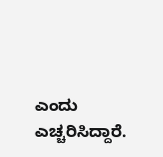ಎಂದು ಎಚ್ಚರಿಸಿದ್ದಾರೆ.